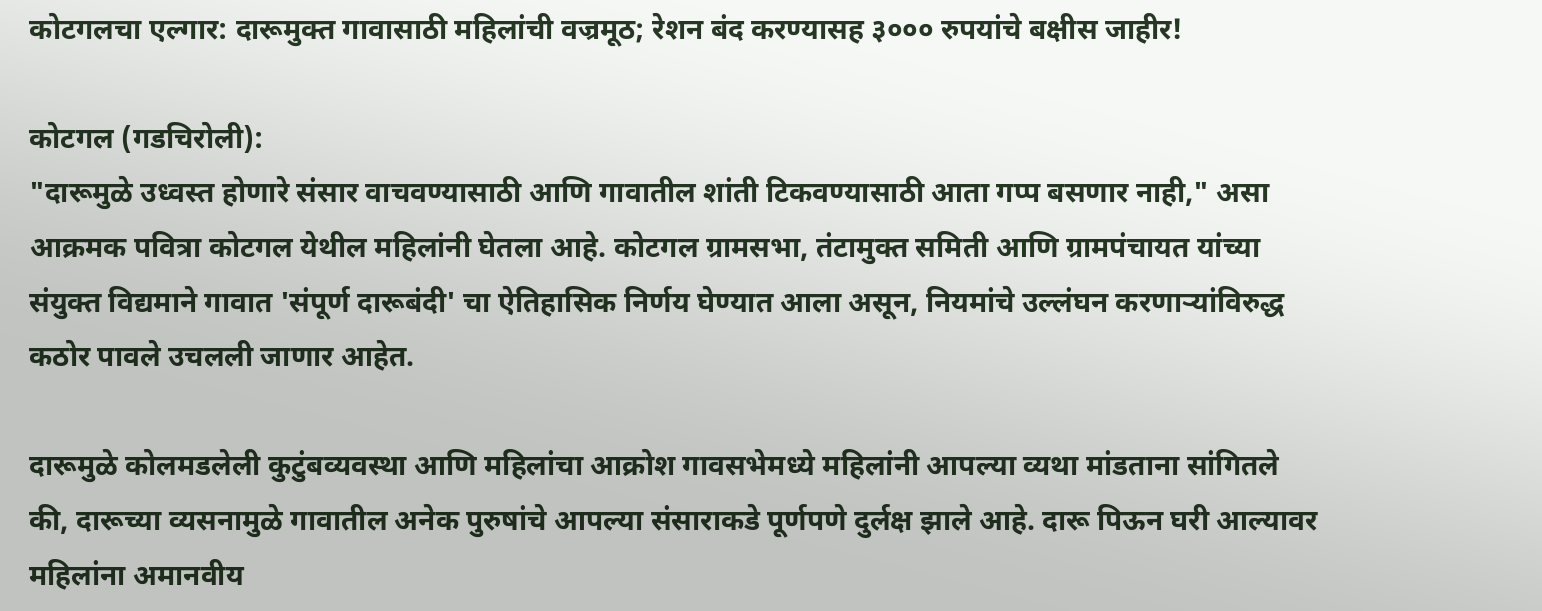कोटगलचा एल्गार: दारूमुक्त गावासाठी महिलांची वज्रमूठ; रेशन बंद करण्यासह ३००० रुपयांचे बक्षीस जाहीर!

कोटगल (गडचिरोली):
"दारूमुळे उध्वस्त होणारे संसार वाचवण्यासाठी आणि गावातील शांती टिकवण्यासाठी आता गप्प बसणार नाही," असा आक्रमक पवित्रा कोटगल येथील महिलांनी घेतला आहे. कोटगल ग्रामसभा, तंटामुक्त समिती आणि ग्रामपंचायत यांच्या संयुक्त विद्यमाने गावात 'संपूर्ण दारूबंदी' चा ऐतिहासिक निर्णय घेण्यात आला असून, नियमांचे उल्लंघन करणाऱ्यांविरुद्ध कठोर पावले उचलली जाणार आहेत.

दारूमुळे कोलमडलेली कुटुंबव्यवस्था आणि महिलांचा आक्रोश गावसभेमध्ये महिलांनी आपल्या व्यथा मांडताना सांगितले की, दारूच्या व्यसनामुळे गावातील अनेक पुरुषांचे आपल्या संसाराकडे पूर्णपणे दुर्लक्ष झाले आहे. दारू पिऊन घरी आल्यावर महिलांना अमानवीय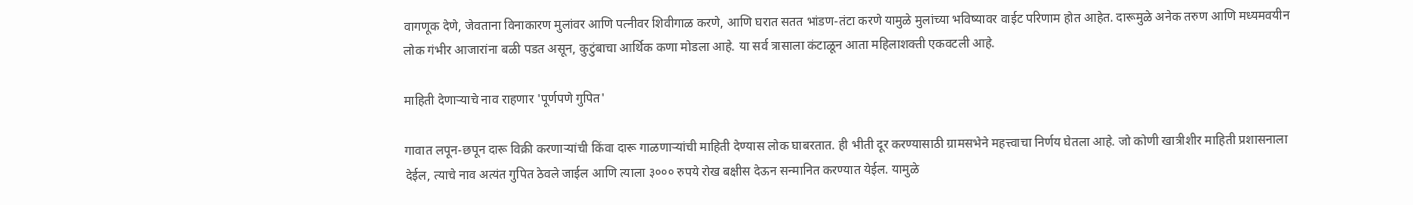वागणूक देणे, जेवताना विनाकारण मुलांवर आणि पत्नीवर शिवीगाळ करणे, आणि घरात सतत भांडण-तंटा करणे यामुळे मुलांच्या भविष्यावर वाईट परिणाम होत आहेत. दारूमुळे अनेक तरुण आणि मध्यमवयीन लोक गंभीर आजारांना बळी पडत असून, कुटुंबाचा आर्थिक कणा मोडला आहे. या सर्व त्रासाला कंटाळून आता महिलाशक्ती एकवटली आहे.

माहिती देणाऱ्याचे नाव राहणार 'पूर्णपणे गुपित'

गावात लपून-छपून दारू विक्री करणाऱ्यांची किंवा दारू गाळणाऱ्यांची माहिती देण्यास लोक घाबरतात. ही भीती दूर करण्यासाठी ग्रामसभेने महत्त्वाचा निर्णय घेतला आहे. जो कोणी खात्रीशीर माहिती प्रशासनाला देईल, त्याचे नाव अत्यंत गुपित ठेवले जाईल आणि त्याला ३००० रुपये रोख बक्षीस देऊन सन्मानित करण्यात येईल. यामुळे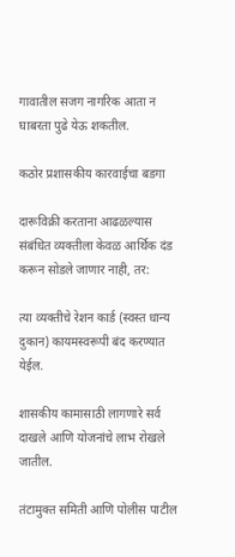गावातील सजग नागरिक आता न घाबरता पुढे येऊ शकतील.

कठोर प्रशासकीय कारवाईचा बडगा

दारूविक्री करताना आढळल्यास संबंधित व्यक्तीला केवळ आर्थिक दंड करून सोडले जाणार नाही, तर:

त्या व्यक्तीचे रेशन कार्ड (स्वस्त धान्य दुकान) कायमस्वरूपी बंद करण्यात येईल.

शासकीय कामासाठी लागणारे सर्व दाखले आणि योजनांचे लाभ रोखले जातील.

तंटामुक्त समिती आणि पोलीस पाटील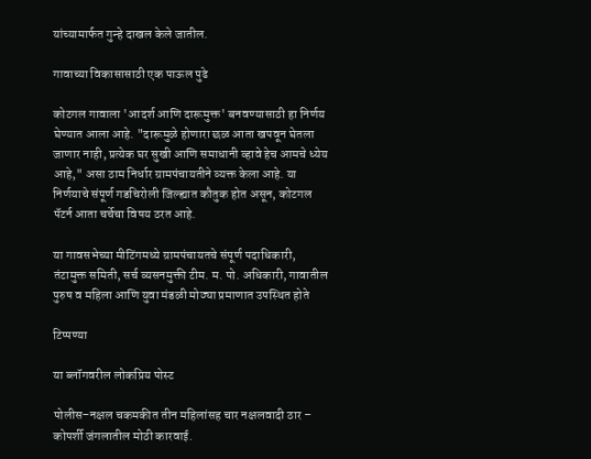यांच्यामार्फत गुन्हे दाखल केले जातील.

गावाच्या विकासासाठी एक पाऊल पुढे

कोटगल गावाला 'आदर्श आणि दारूमुक्त' बनवण्यासाठी हा निर्णय घेण्यात आला आहे. "दारूमुळे होणारा छळ आता खपवून घेतला जाणार नाही, प्रत्येक घर सुखी आणि समाधानी व्हावे हेच आमचे ध्येय आहे," असा ठाम निर्धार ग्रामपंचायतीने व्यक्त केला आहे. या निर्णयाचे संपूर्ण गडचिरोली जिल्ह्यात कौतुक होत असून, कोटगल पॅटर्न आता चर्चेचा विषय ठरत आहे.

या गावसभेच्या मीटिंगमध्ये ग्रामपंचायतचे संपूर्ण पदाधिकारी, तंटामुक्त समिती, सर्च व्यसनमुक्ती टीम. म. पो. अधिकारी, गावातील पुरुष व महिला आणि युवा मंडळी मोठ्या प्रमाणात उपस्थित होते

टिप्पण्या

या ब्लॉगवरील लोकप्रिय पोस्ट

पोलीस–नक्षल चकमकीत तीन महिलांसह चार नक्षलवादी ठार – कोपर्शी जंगलातील मोठी कारवाई.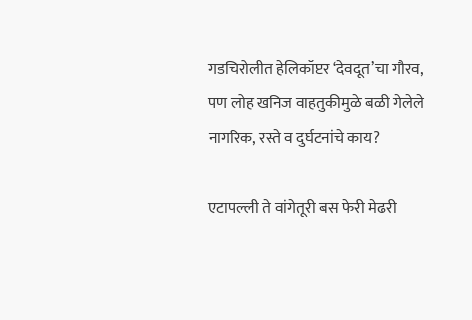गडचिरोलीत हेलिकॉप्टर ‘देवदूत’चा गौरव, पण लोह खनिज वाहतुकीमुळे बळी गेलेले नागरिक, रस्ते व दुर्घटनांचे काय?

एटापल्ली ते वांगेतूरी बस फेरी मेढरी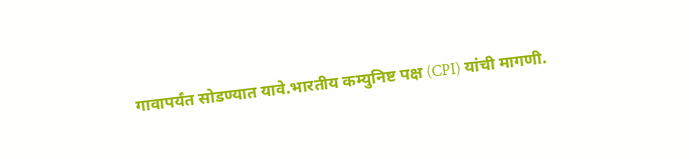गावापर्यंत सोडण्यात यावे.भारतीय कम्युनिष्ट पक्ष (CPI) यांची मागणी.